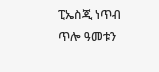ፒኤስጂ ነጥብ ጥሎ ዓመቱን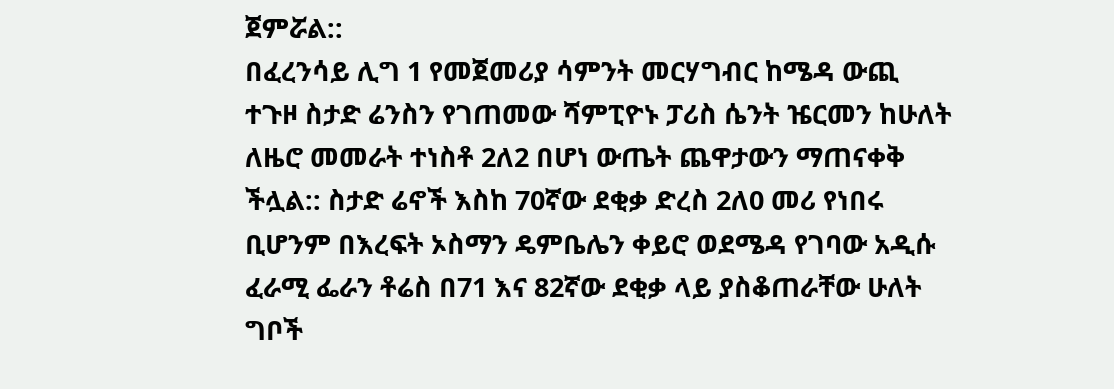ጀምሯል::
በፈረንሳይ ሊግ 1 የመጀመሪያ ሳምንት መርሃግብር ከሜዳ ውጪ ተጉዞ ስታድ ሬንስን የገጠመው ሻምፒዮኑ ፓሪስ ሴንት ዤርመን ከሁለት ለዜሮ መመራት ተነስቶ 2ለ2 በሆነ ውጤት ጨዋታውን ማጠናቀቅ ችሏል:: ስታድ ሬኖች እስከ 70ኛው ደቂቃ ድረስ 2ለ0 መሪ የነበሩ ቢሆንም በእረፍት ኦስማን ዴምቤሌን ቀይሮ ወደሜዳ የገባው አዲሱ ፈራሚ ፌራን ቶሬስ በ71 እና 82ኛው ደቂቃ ላይ ያስቆጠራቸው ሁለት ግቦች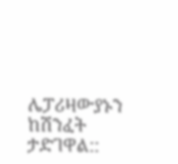ሌፓሪዛውያኑን ከሽንፈት ታድገዋል::